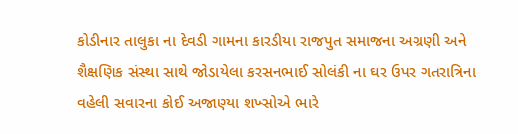કોડીનાર તાલુકા ના દેવડી ગામના કારડીયા રાજપુત સમાજના અગ્રણી અને શૈક્ષણિક સંસ્થા સાથે જોડાયેલા કરસનભાઈ સોલંકી ના ઘર ઉપર ગતરાત્રિના વહેલી સવારના કોઈ અજાણ્યા શખ્સોએ ભારે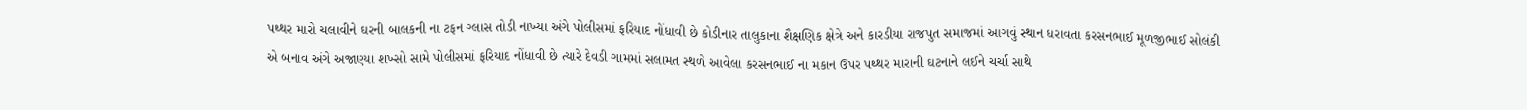પથ્થર મારો ચલાવીને ઘરની બાલકની ના ટફન ગ્લાસ તોડી નાખ્યા અંગે પોલીસમાં ફરિયાદ નોંધાવી છે કોડીનાર તાલુકાના શૈક્ષણિક ક્ષેત્રે અને કારડીયા રાજપુત સમાજમાં આગવું સ્થાન ધરાવતા કરસનભાઈ મૂળજીભાઈ સોલંકી એ બનાવ અંગે અજાણ્યા શખ્સો સામે પોલીસમાં ફરિયાદ નોંધાવી છે ત્યારે દેવડી ગામમાં સલામત સ્થળે આવેલા કરસનભાઈ ના મકાન ઉપર પથ્થર મારાની ઘટનાને લઈને ચર્ચા સાથે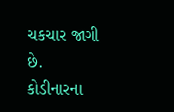ચકચાર જાગી છે.
કોડીનારના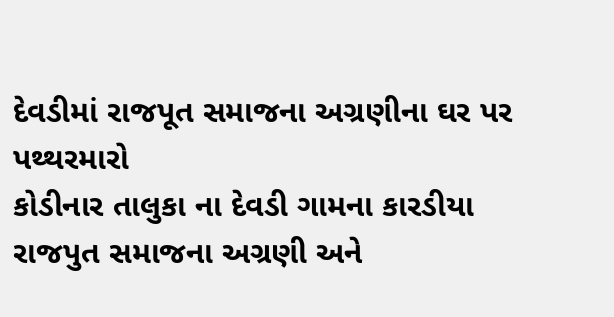દેવડીમાં રાજપૂત સમાજના અગ્રણીના ઘર પર પથ્થરમારો
કોડીનાર તાલુકા ના દેવડી ગામના કારડીયા રાજપુત સમાજના અગ્રણી અને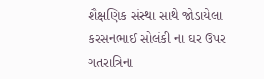શૈક્ષણિક સંસ્થા સાથે જોડાયેલા કરસનભાઈ સોલંકી ના ઘર ઉપર ગતરાત્રિના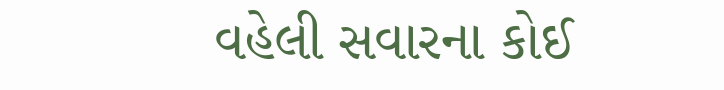વહેલી સવારના કોઈ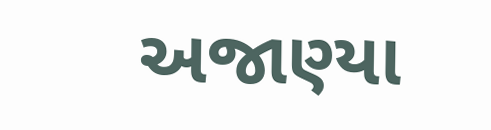અજાણ્યા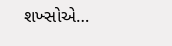શખ્સોએ…